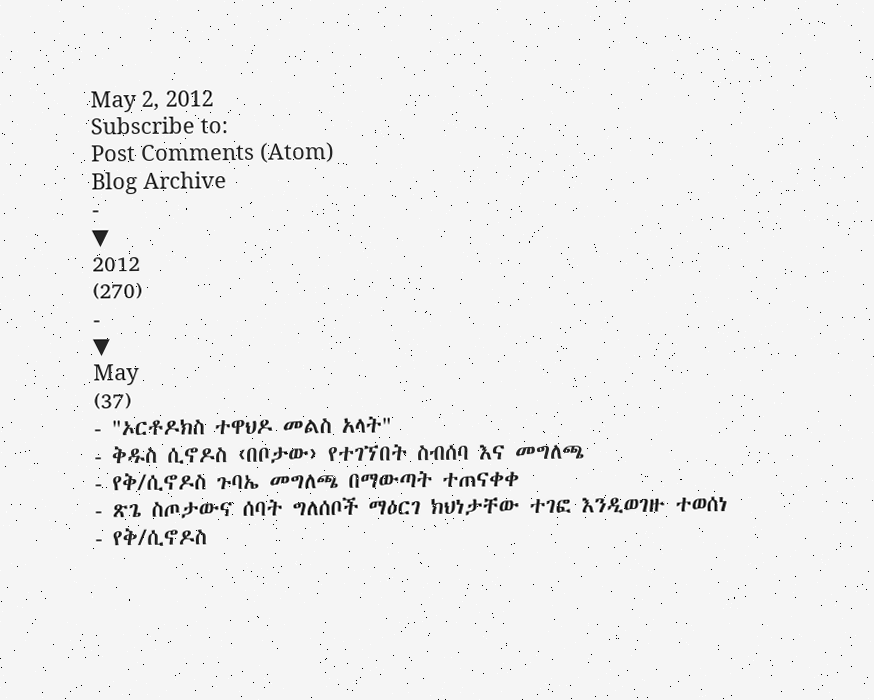May 2, 2012
Subscribe to:
Post Comments (Atom)
Blog Archive
-
▼
2012
(270)
-
▼
May
(37)
- "ኦርቶዶክስ ተዋህዶ መልስ አላት"
- ቅዱስ ሲኖዶስ ‹በቦታው› የተገኘበት ስብሰባ እና መግለጫ
- የቅ/ሲኖዶስ ጉባኤ መግለጫ በማውጣት ተጠናቀቀ
- ጽጌ ስጦታውና ሰባት ግለሰቦች ማዕርገ ክህነታቸው ተገፎ እንዲወገዙ ተወሰነ
- የቅ/ሲኖዶስ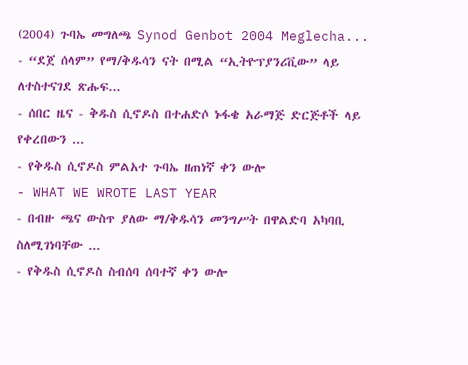(2004) ጉባኤ መግለጫ Synod Genbot 2004 Meglecha...
- “ደጀ ሰላም” የማ/ቅዱሳን ናት በሚል “ኢትዮፕያንሪቪው” ላይ ለተስተናገደ ጽሑፍ...
- ሰበር ዜና - ቅዱስ ሲኖዶስ በተሐድሶ ኑፋቄ አራማጅ ድርጅቶች ላይ የቀረበውን ...
- የቅዱስ ሲኖዶስ ምልአተ ጉባኤ ዘጠነኛ ቀን ውሎ
- WHAT WE WROTE LAST YEAR
- በብዙ ጫና ውስጥ ያለው ማ/ቅዱሳን መንግሥት በዋልድባ አካባቢ ስለሚገነባቸው ...
- የቅዱስ ሲኖዶስ ስብሰባ ሰባተኛ ቀን ውሎ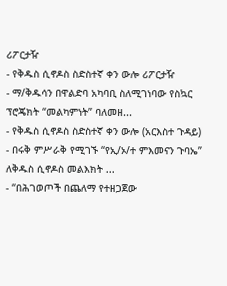ሪፖርታዥ
- የቅዱስ ሲኖዶስ ስድስተኛ ቀን ውሎ ሪፖርታዥ
- ማ/ቅዱሳን በዋልድባ አካባቢ ስለሚገነባው የስኳር ፕሮጄክት “መልካምነት” ባለመዘ...
- የቅዱስ ሲኖዶስ ስድስተኛ ቀን ውሎ (አርእስተ ጉዳይ)
- በሩቅ ምሥራቅ የሚገኙ “የኢ/ኦ/ተ ምእመናን ጉባኤ” ለቅዱስ ሲኖዶስ መልእክት ...
- “በሕገወጦች በጨለማ የተዘጋጀው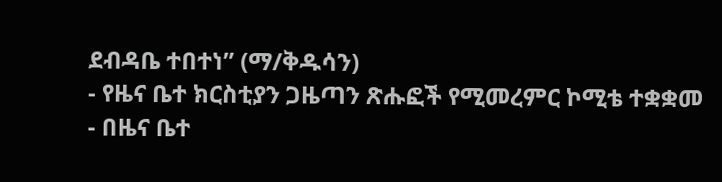ደብዳቤ ተበተነ” (ማ/ቅዱሳን)
- የዜና ቤተ ክርስቲያን ጋዜጣን ጽሑፎች የሚመረምር ኮሚቴ ተቋቋመ
- በዜና ቤተ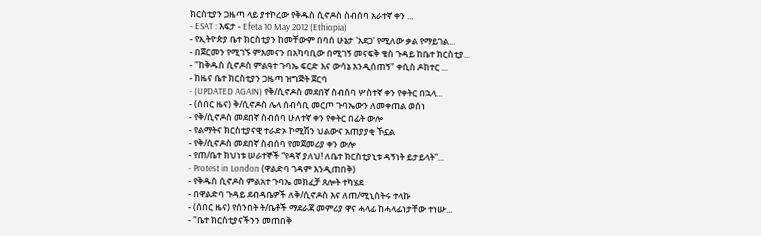ክርስቲያን ጋዜጣ ላይ ያተኮረው የቅዱስ ሲኖዶስ ስብሰባ አራተኛ ቀን ...
- ESAT : እፍታ - Efeta 10 May 2012 (Ethiopia)
- የኢትዮጵያ ቤተ ክርስቲያን ከመቸውም በባሰ ሁኔታ 'አደጋ' የሚለው ቃል የማይገል...
- በጀርመን የሚገኙ ምእመናን በአካባቢው በሚገኝ መናፍቅ ቄስ ጉዳይ ከቤተ ክርስቲያ...
- "ከቅዱስ ሲኖዶስ ምልዓተ ጉባኤ ፍርድ እና ውሳኔ እንዲሰጠኝ" ቀሲስ ዶክተር ...
- ከዜና ቤተ ክርስቲያን ጋዜጣ ዝግጅት ጀርባ
- (UPDATED AGAIN) የቅ/ሲኖዶስ መደበኛ ስብሰባ ሦስተኛ ቀን የቀትር በኋላ...
- (ሰበር ዜና) ቅ/ሲኖዶስ ሌላ ሰብሳቢ መርጦ ጉባኤውን ለመቀጠል ወሰነ
- የቅ/ሲኖዶስ መደበኛ ስብሰባ ሁለተኛ ቀን የቀትር በፊት ውሎ
- የልማትና ክርስቲያናዊ ተራድኦ ኮሚሽን ህልውና አጠያያቂ ኾኗል
- የቅ/ሲኖዶስ መደበኛ ስብሰባ የመጀመሪያ ቀን ውሎ
- የጠ/ቤተ ክህነቱ ሠራተኞች “የዳኛ ያለህ! ለቤተ ክርስቲያኒቱ ዳኝነት ይታይላት”...
- Protest in London (ዋልድባ ገዳም እንዲጠበቅ)
- የቅዱስ ሲኖዶስ ምልአተ ጉባኤ መክፈቻ ጸሎት ተካሄደ
- በዋልድባ ጉዳይ ደብዳቤዎች ለቅ/ሲኖዶስ እና ለጠ/ሚኒስትሩ ተላኩ
- (ሰበር ዜና) የሰንበት ት/ቤቶች ማደራጃ መምሪያ ዋና ሓላፊ ከሓላፊነታቸው ተነሡ...
- "ቤተ ክርስቲያናችንን መጠበቅ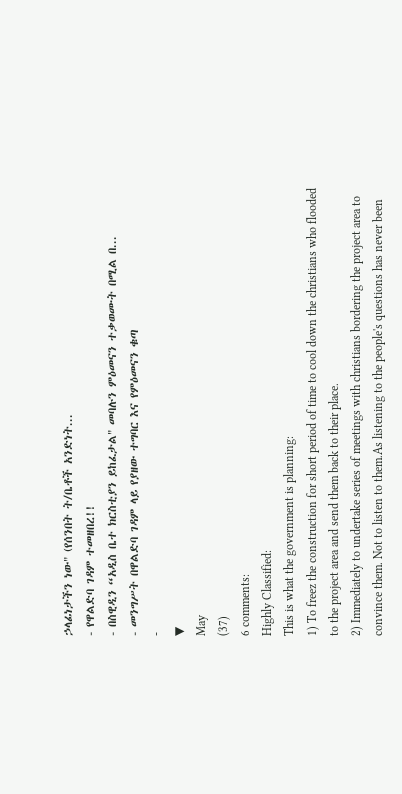ኃላፊነታችን ነው" (የሰንበት ት/ቤቶች አንድነት...
- የዋልድባ ገዳም ተመዘበረ!!
- በስዊዲን “አዲስ ቤተ ክርስቲያን ይከፈታል" መባሉን ምዕመናን ተቃወሙት በሚል በ...
- መንግሥት በዋልድባ ገዳም ላይ የያዘው ተግባር እና የምዕመናን ቁጣ
-
▼
May
(37)
6 comments:
Highly Classified:
This is what the government is planning:
1) To freez the construction for short period of time to cool down the christians who flooded to the project area and send them back to their place.
2) Immediately to undertake series of meetings with christians bordering the project area to convince them. Not to listen to them.As listening to the people's questions has never been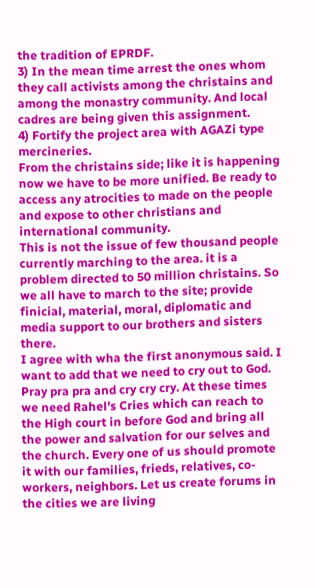the tradition of EPRDF.
3) In the mean time arrest the ones whom they call activists among the christains and among the monastry community. And local cadres are being given this assignment.
4) Fortify the project area with AGAZi type mercineries.
From the christains side; like it is happening now we have to be more unified. Be ready to access any atrocities to made on the people and expose to other christians and international community.
This is not the issue of few thousand people currently marching to the area. it is a problem directed to 50 million christains. So we all have to march to the site; provide finicial, material, moral, diplomatic and media support to our brothers and sisters there.
I agree with wha the first anonymous said. I want to add that we need to cry out to God. Pray pra pra and cry cry cry. At these times we need Rahel's Cries which can reach to the High court in before God and bring all the power and salvation for our selves and the church. Every one of us should promote it with our families, frieds, relatives, co-workers, neighbors. Let us create forums in the cities we are living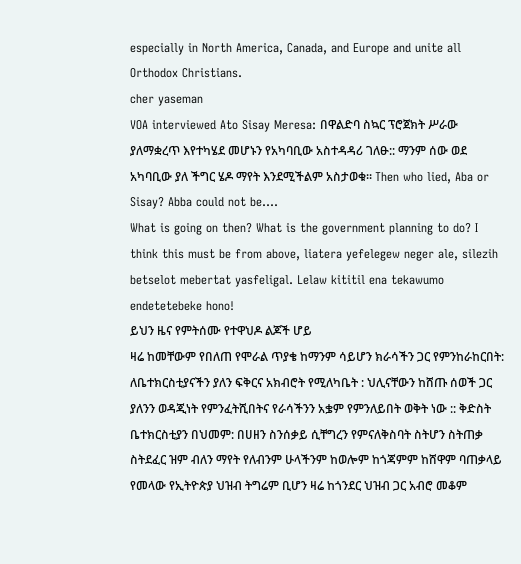especially in North America, Canada, and Europe and unite all Orthodox Christians.
cher yaseman
VOA interviewed Ato Sisay Meresa: በዋልድባ ስኳር ፕሮጀክት ሥራው ያለማቋረጥ እየተካሄደ መሆኑን የአካባቢው አስተዳዳሪ ገለፁ:: ማንም ሰው ወደ አካባቢው ያለ ችግር ሄዶ ማየት እንደሚችልም አስታወቁ፡፡ Then who lied, Aba or Sisay? Abba could not be....
What is going on then? What is the government planning to do? I think this must be from above, liatera yefelegew neger ale, silezih betselot mebertat yasfeligal. Lelaw kititil ena tekawumo endetetebeke hono!
ይህን ዜና የምትሰሙ የተዋህዶ ልጆች ሆይ
ዛሬ ከመቸውም የበለጠ የሞራል ጥያቄ ከማንም ሳይሆን ክራሳችን ጋር የምንከራከርበት: ለቤተክርስቲያናችን ያለን ፍቅርና አክብሮት የሚለካቤት : ህሊናቸውን ከሸጡ ሰወች ጋር ያለንን ወዳጂነት የምንፈትሺበትና የራሳችንን አቌም የምንለይበት ወቅት ነው :: ቅድስት ቤተክርስቲያን በህመም: በሀዘን ስንሰቃይ ሲቸግረን የምናለቅስባት ስትሆን ስትጠቃ ስትደፈር ዝም ብለን ማየት የለብንም ሁላችንም ከወሎም ከጎጃምም ከሸዋም ባጠቃላይ የመላው የኢትዮጵያ ህዝብ ትግሬም ቢሆን ዛሬ ከጎንደር ህዝብ ጋር አብሮ መቆም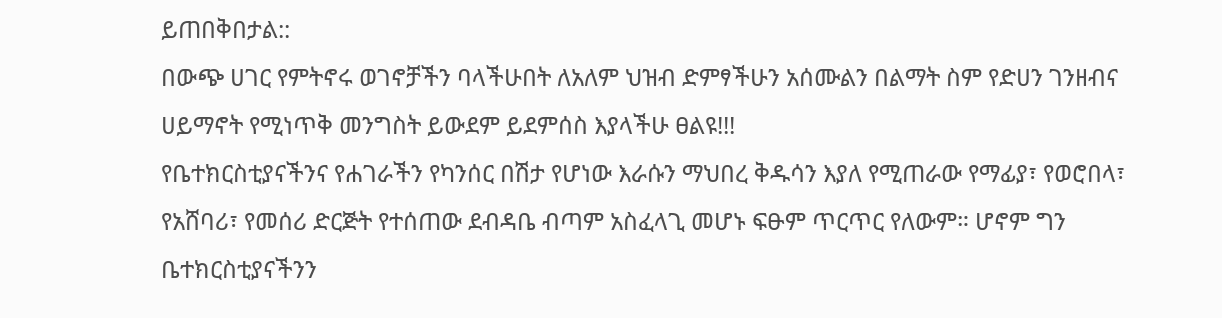ይጠበቅበታል::
በውጭ ሀገር የምትኖሩ ወገኖቻችን ባላችሁበት ለአለም ህዝብ ድምፃችሁን አሰሙልን በልማት ስም የድሀን ገንዘብና ሀይማኖት የሚነጥቅ መንግስት ይውደም ይደምሰስ እያላችሁ ፀልዩ!!!
የቤተክርስቲያናችንና የሐገራችን የካንሰር በሽታ የሆነው እራሱን ማህበረ ቅዱሳን እያለ የሚጠራው የማፊያ፣ የወሮበላ፣ የአሸባሪ፣ የመሰሪ ድርጅት የተሰጠው ደብዳቤ ብጣም አስፈላጊ መሆኑ ፍፁም ጥርጥር የለውም። ሆኖም ግን ቤተክርስቲያናችንን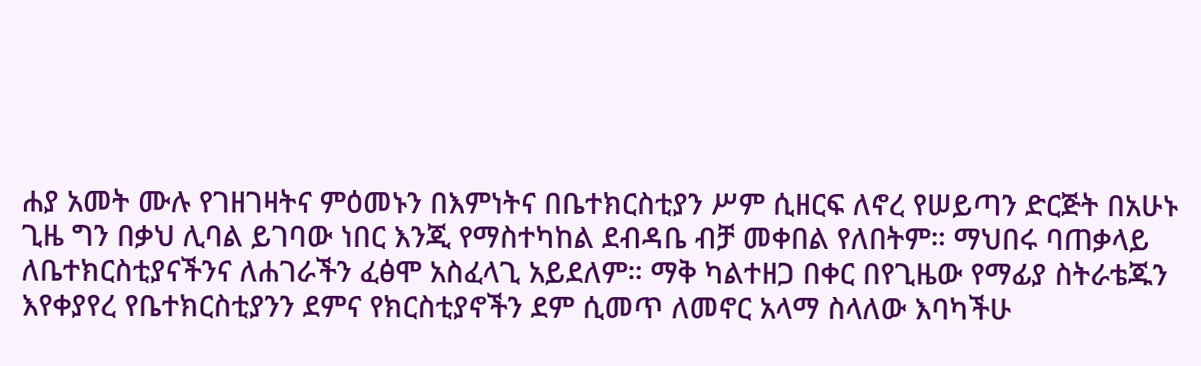ሐያ አመት ሙሉ የገዘገዛትና ምዕመኑን በእምነትና በቤተክርስቲያን ሥም ሲዘርፍ ለኖረ የሠይጣን ድርጅት በአሁኑ ጊዜ ግን በቃህ ሊባል ይገባው ነበር እንጂ የማስተካከል ደብዳቤ ብቻ መቀበል የለበትም። ማህበሩ ባጠቃላይ ለቤተክርስቲያናችንና ለሐገራችን ፈፅሞ አስፈላጊ አይደለም። ማቅ ካልተዘጋ በቀር በየጊዜው የማፊያ ስትራቴጁን እየቀያየረ የቤተክርስቲያንን ደምና የክርስቲያኖችን ደም ሲመጥ ለመኖር አላማ ስላለው እባካችሁ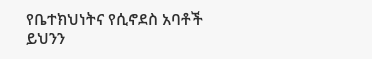የቤተክህነትና የሲኖደስ አባቶች ይህንን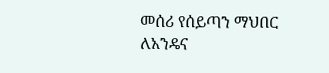መሰሪ የሰይጣን ማህበር ለአንዴና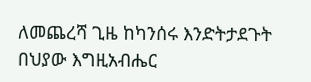ለመጨረሻ ጊዜ ከካንሰሩ እንድትታደጉት በህያው እግዚአብሔር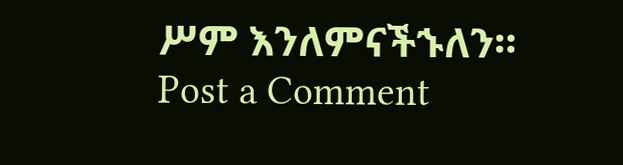ሥም እንለምናችኁለን።
Post a Comment